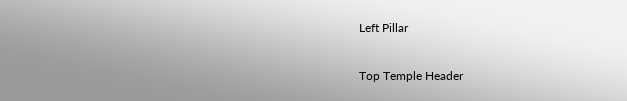Left Pillar

Top Temple Header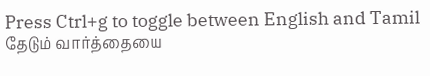Press Ctrl+g to toggle between English and Tamil
தேடும் வார்த்தையை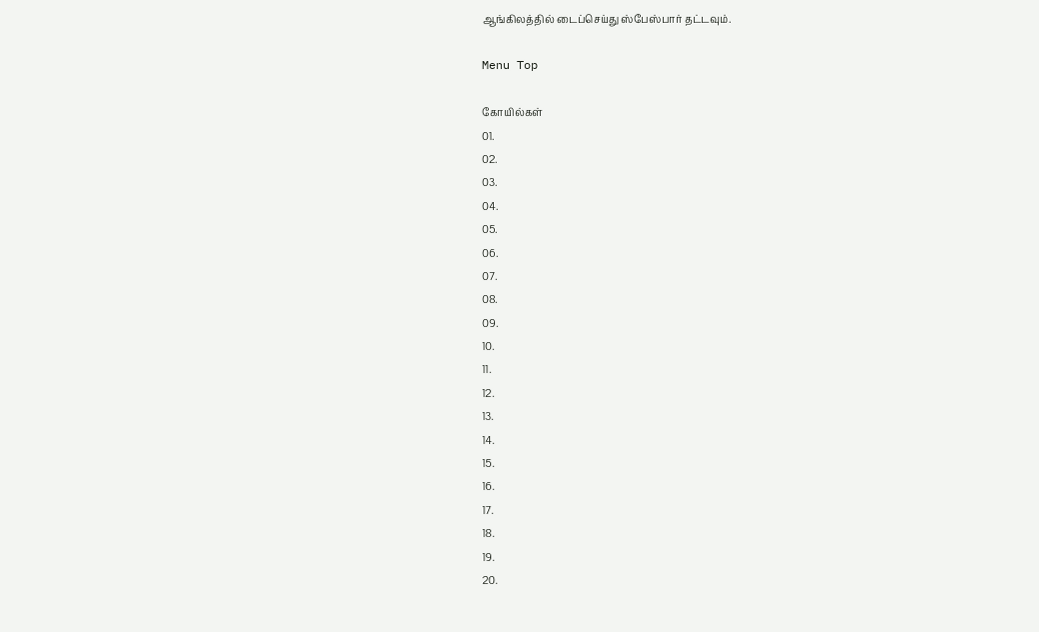ஆங்கிலத்தில் டைப்செய்து ஸ்பேஸ்பார் தட்டவும்.

Menu Top

கோயில்கள்
01.
02.
03.
04.
05.
06.
07.
08.
09.
10.
11.
12.
13.
14.
15.
16.
17.
18.
19.
20.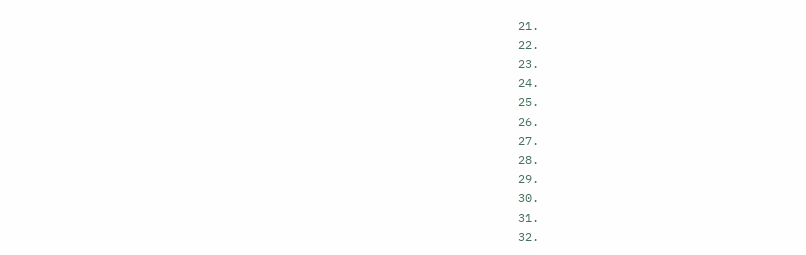21.
22.
23.
24.
25.
26.
27.
28.
29.
30.
31.
32.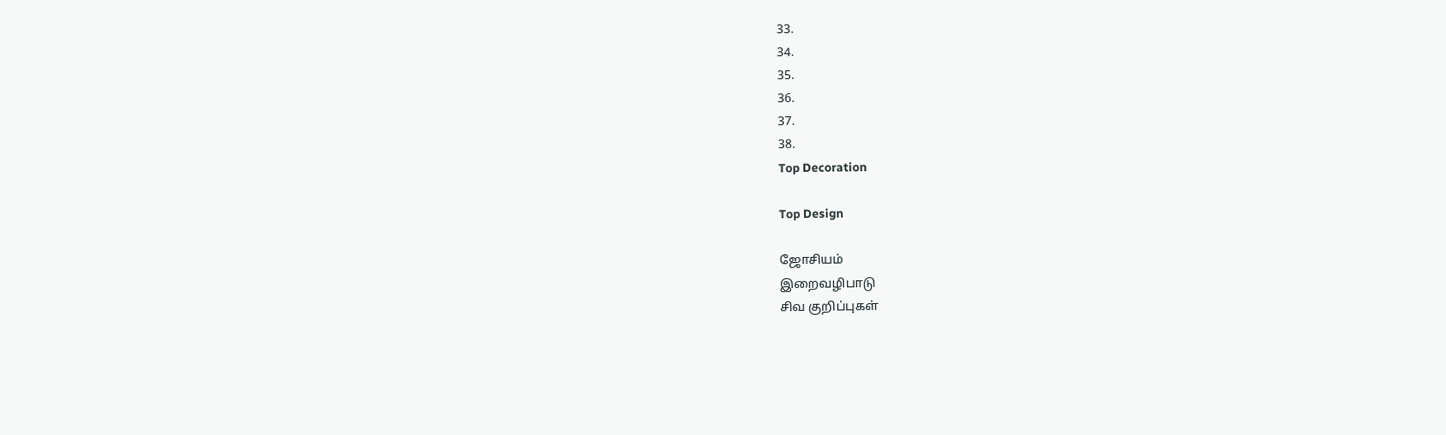33.
34.
35.
36.
37.
38.
Top Decoration

Top Design

ஜோசியம்
இறைவழிபாடு
சிவ குறிப்புகள்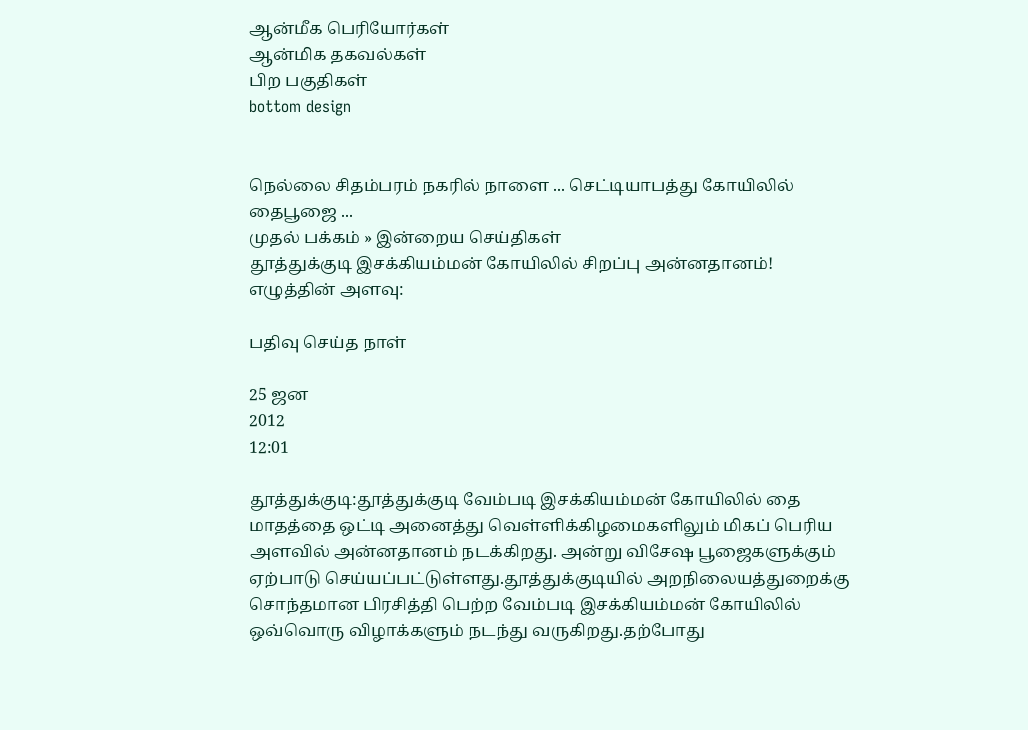ஆன்மீக பெரியோர்கள்
ஆன்மிக தகவல்கள்
பிற பகுதிகள்
bottom design


நெல்லை சிதம்பரம் நகரில் நாளை ... செட்டியாபத்து கோயிலில் தைபூஜை ...
முதல் பக்கம் » இன்றைய செய்திகள்
தூத்துக்குடி இசக்கியம்மன் கோயிலில் சிறப்பு அன்னதானம்!
எழுத்தின் அளவு:

பதிவு செய்த நாள்

25 ஜன
2012
12:01

தூத்துக்குடி:தூத்துக்குடி வேம்படி இசக்கியம்மன் கோயிலில் தை மாதத்தை ஒட்டி அனைத்து வெள்ளிக்கிழமைகளிலும் மிகப் பெரிய அளவில் அன்னதானம் நடக்கிறது. அன்று விசேஷ பூஜைகளுக்கும் ஏற்பாடு செய்யப்பட்டுள்ளது.தூத்துக்குடியில் அறநிலையத்துறைக்கு சொந்தமான பிரசித்தி பெற்ற வேம்படி இசக்கியம்மன் கோயிலில் ஒவ்வொரு விழாக்களும் நடந்து வருகிறது.தற்போது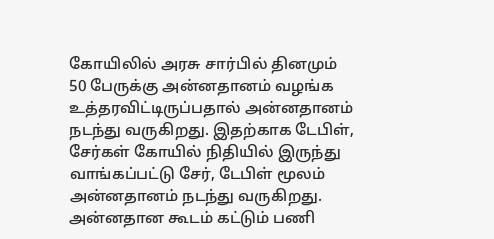கோயிலில் அரசு சார்பில் தினமும் 50 பேருக்கு அன்னதானம் வழங்க உத்தரவிட்டிருப்பதால் அன்னதானம் நடந்து வருகிறது. இதற்காக டேபிள், சேர்கள் கோயில் நிதியில் இருந்து வாங்கப்பட்டு சேர், டேபிள் மூலம் அன்னதானம் நடந்து வருகிறது. அன்னதான கூடம் கட்டும் பணி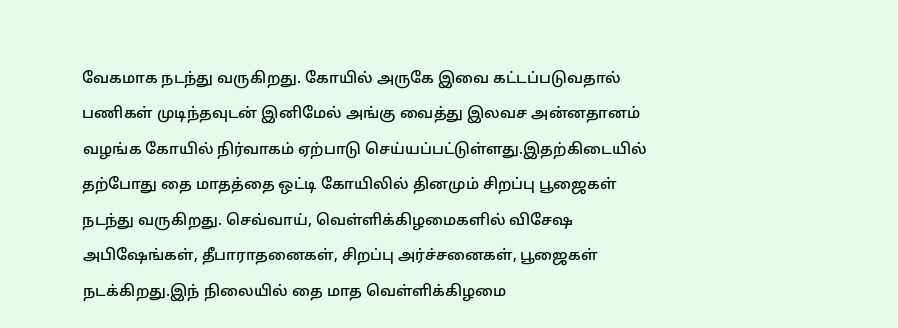வேகமாக நடந்து வருகிறது. கோயில் அருகே இவை கட்டப்படுவதால் பணிகள் முடிந்தவுடன் இனிமேல் அங்கு வைத்து இலவச அன்னதானம் வழங்க கோயில் நிர்வாகம் ஏற்பாடு செய்யப்பட்டுள்ளது.இதற்கிடையில் தற்போது தை மாதத்தை ஒட்டி கோயிலில் தினமும் சிறப்பு பூஜைகள் நடந்து வருகிறது. செவ்வாய், வெள்ளிக்கிழமைகளில் விசேஷ அபிஷேங்கள், தீபாராதனைகள், சிறப்பு அர்ச்சனைகள், பூஜைகள் நடக்கிறது.இந் நிலையில் தை மாத வெள்ளிக்கிழமை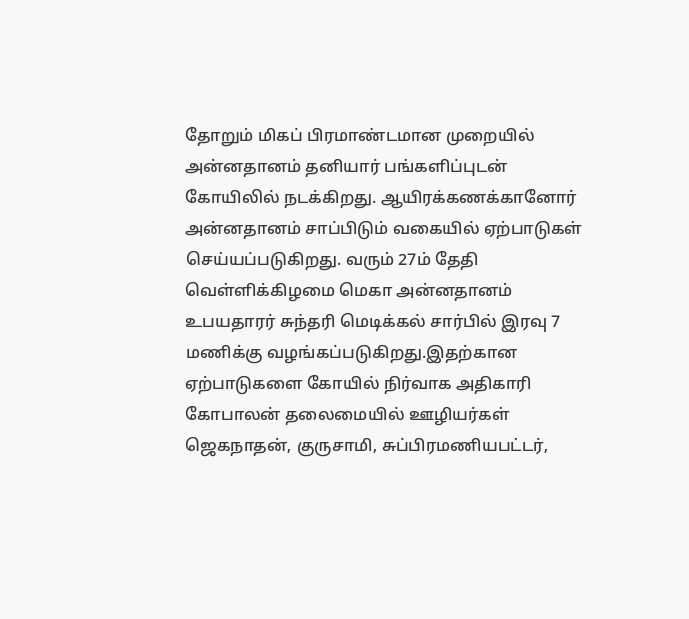தோறும் மிகப் பிரமாண்டமான முறையில் அன்னதானம் தனியார் பங்களிப்புடன் கோயிலில் நடக்கிறது. ஆயிரக்கணக்கானோர் அன்னதானம் சாப்பிடும் வகையில் ஏற்பாடுகள் செய்யப்படுகிறது. வரும் 27ம் தேதி வெள்ளிக்கிழமை மெகா அன்னதானம் உபயதாரர் சுந்தரி மெடிக்கல் சார்பில் இரவு 7 மணிக்கு வழங்கப்படுகிறது.இதற்கான ஏற்பாடுகளை கோயில் நிர்வாக அதிகாரி கோபாலன் தலைமையில் ஊழியர்கள் ஜெகநாதன், குருசாமி, சுப்பிரமணியபட்டர்,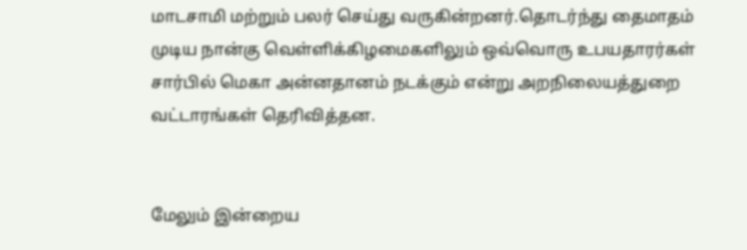மாடசாமி மற்றும் பலர் செய்து வருகின்றனர்.தொடர்ந்து தைமாதம் முடிய நான்கு வெள்ளிக்கிழமைகளிலும் ஒவ்வொரு உபயதாரர்கள் சார்பில் மெகா அன்னதானம் நடக்கும் என்று அறநிலையத்துறை வட்டாரங்கள் தெரிவித்தன.


மேலும் இன்றைய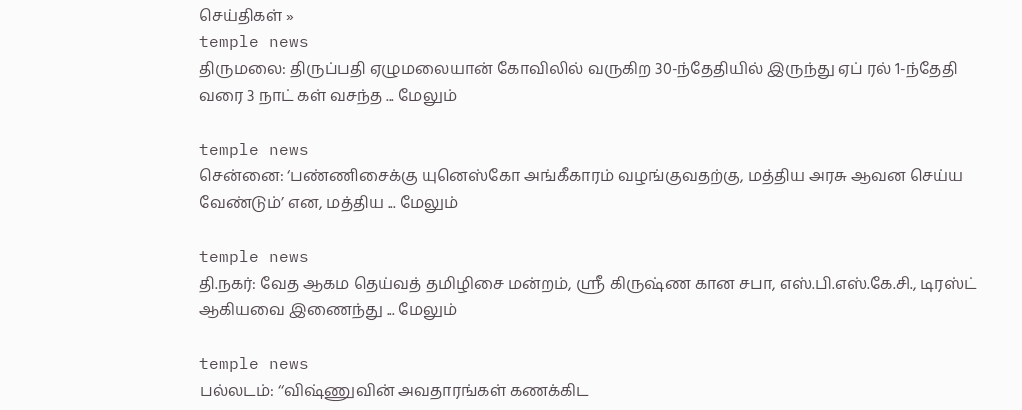செய்திகள் »
temple news
திருமலை: திருப்பதி ஏழுமலையான் கோவிலில் வருகிற 30-ந்தேதியில் இருந்து ஏப் ரல் 1-ந்தேதி வரை 3 நாட் கள் வசந்த ... மேலும்

temple news
சென்னை: ‘பண்ணிசைக்கு யுனெஸ்கோ அங்கீகாரம் வழங்குவதற்கு, மத்திய அரசு ஆவன செய்ய வேண்டும்’ என, மத்திய ... மேலும்

temple news
தி.நகர்: வேத ஆகம தெய்வத் தமிழிசை மன்றம், ஸ்ரீ கிருஷ்ண கான சபா, எஸ்.பி.எஸ்.கே.சி., டிரஸ்ட் ஆகியவை இணைந்து ... மேலும்

temple news
பல்லடம்: ‘‘விஷ்ணுவின் அவதாரங்கள் கணக்கிட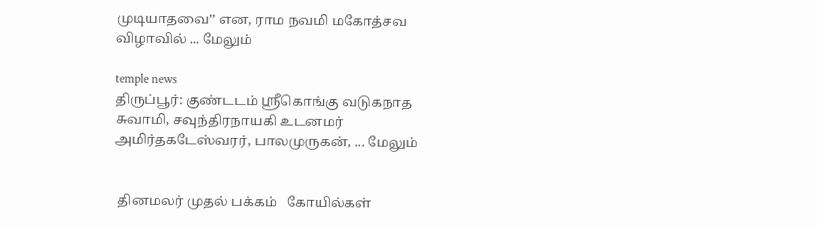முடியாதவை’’ என, ராம நவமி மகோத்சவ விழாவில் ... மேலும்

temple news
திருப்பூர்: குண்டடம் ஸ்ரீகொங்கு வடுகநாத சுவாமி, சவுந்திரநாயகி உடனமர் அமிர்தகடேஸ்வரர், பாலமுருகன், ... மேலும்


 தினமலர் முதல் பக்கம்   கோயில்கள்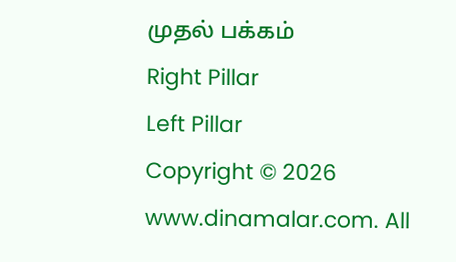முதல் பக்கம்
Right Pillar
Left Pillar
Copyright © 2026 www.dinamalar.com. All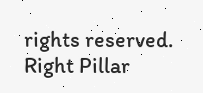rights reserved.
Right Pillar